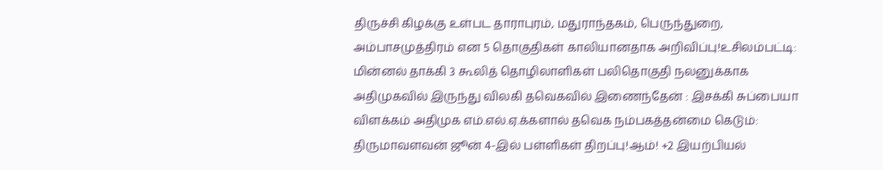திருச்சி கிழக்கு உள்பட தாராபுரம், மதுராந்தகம், பெருந்துறை, அம்பாசமுத்திரம் என 5 தொகுதிகள் காலியானதாக அறிவிப்பு!உசிலம்பட்டி: மின்னல் தாக்கி 3 கூலித் தொழிலாளிகள் பலிதொகுதி நலனுக்காக அதிமுகவில் இருந்து விலகி தவெகவில் இணைந்தேன் : இசக்கி சுப்பையா விளக்கம் அதிமுக எம்.எல்.ஏ.க்களால் தவெக நம்பகத்தன்மை கெடும்: திருமாவளவன் ஜூன் 4-இல் பள்ளிகள் திறப்பு!ஆம்! +2 இயற்பியல்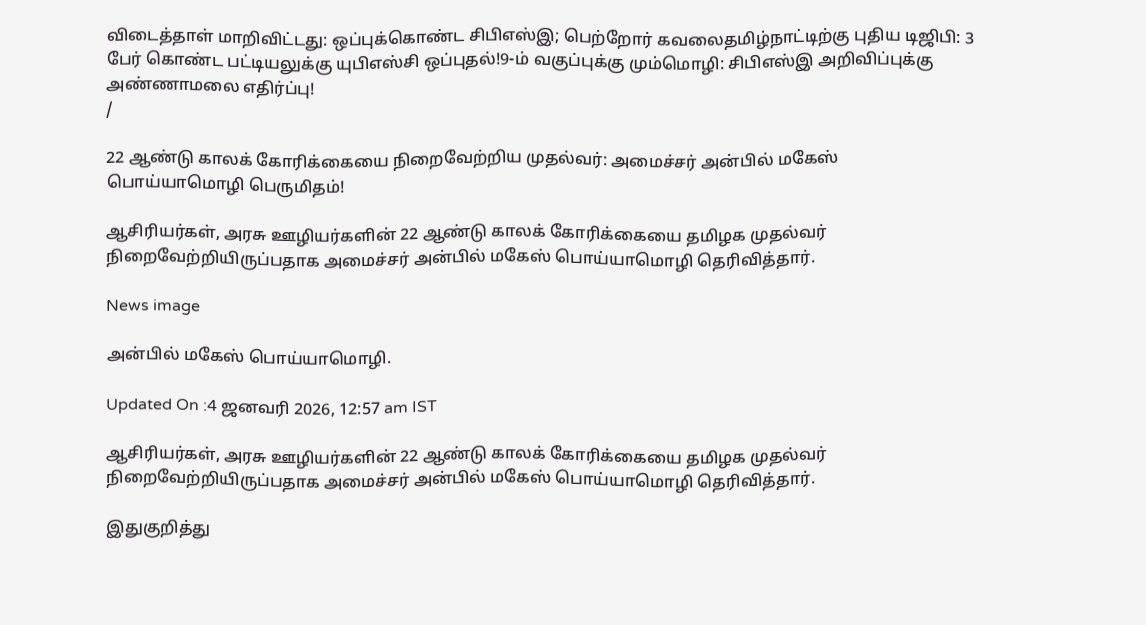விடைத்தாள் மாறிவிட்டது: ஒப்புக்கொண்ட சிபிஎஸ்இ; பெற்றோர் கவலைதமிழ்நாட்டிற்கு புதிய டிஜிபி: 3 பேர் கொண்ட பட்டியலுக்கு யுபிஎஸ்சி ஒப்புதல்!9-ம் வகுப்புக்கு மும்மொழி: சிபிஎஸ்இ அறிவிப்புக்கு அண்ணாமலை எதிர்ப்பு!
/

22 ஆண்டு காலக் கோரிக்கையை நிறைவேற்றிய முதல்வர்: அமைச்சர் அன்பில் மகேஸ் பொய்யாமொழி பெருமிதம்!

ஆசிரியர்கள், அரசு ஊழியர்களின் 22 ஆண்டு காலக் கோரிக்கையை தமிழக முதல்வர் நிறைவேற்றியிருப்பதாக அமைச்சர் அன்பில் மகேஸ் பொய்யாமொழி தெரிவித்தார்.

News image

அன்பில் மகேஸ் பொய்யாமொழி.

Updated On :4 ஜனவரி 2026, 12:57 am IST

ஆசிரியர்கள், அரசு ஊழியர்களின் 22 ஆண்டு காலக் கோரிக்கையை தமிழக முதல்வர் நிறைவேற்றியிருப்பதாக அமைச்சர் அன்பில் மகேஸ் பொய்யாமொழி தெரிவித்தார்.

இதுகுறித்து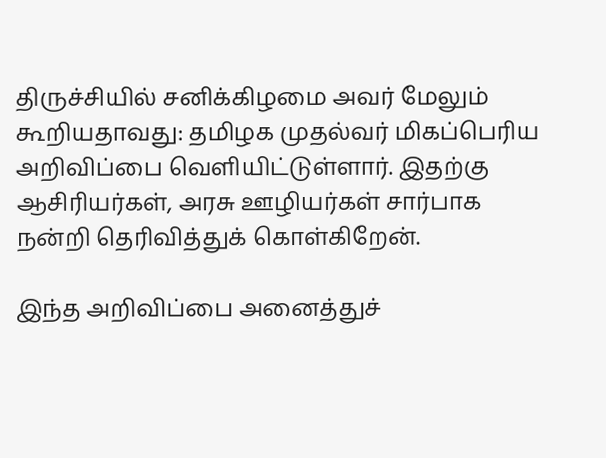திருச்சியில் சனிக்கிழமை அவர் மேலும் கூறியதாவது: தமிழக முதல்வர் மிகப்பெரிய அறிவிப்பை வெளியிட்டுள்ளார். இதற்கு ஆசிரியர்கள், அரசு ஊழியர்கள் சார்பாக நன்றி தெரிவித்துக் கொள்கிறேன்.

இந்த அறிவிப்பை அனைத்துச்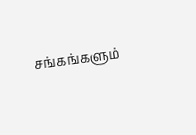சங்கங்களும்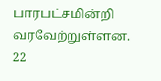பாரபட்சமின்றி வரவேற்றுள்ளன. 22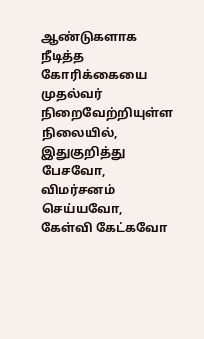ஆண்டுகளாக நீடித்த கோரிக்கையை முதல்வர் நிறைவேற்றியுள்ள நிலையில், இதுகுறித்து பேசவோ, விமர்சனம் செய்யவோ, கேள்வி கேட்கவோ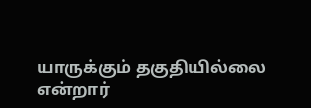யாருக்கும் தகுதியில்லை என்றார்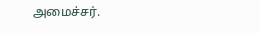அமைச்சர்.